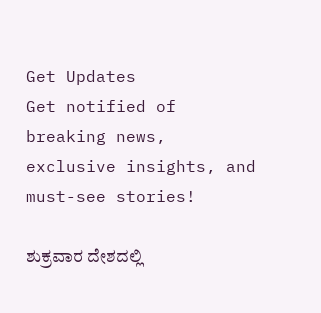Get Updates
Get notified of breaking news, exclusive insights, and must-see stories!

ಶುಕ್ರವಾರ ದೇಶದಲ್ಲಿ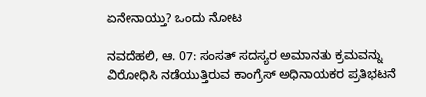ಏನೇನಾಯ್ತು? ಒಂದು ನೋಟ

ನವದೆಹಲಿ, ಆ. 07: ಸಂಸತ್ ಸದಸ್ಯರ ಅಮಾನತು ಕ್ರಮವನ್ನು ವಿರೋಧಿಸಿ ನಡೆಯುತ್ತಿರುವ ಕಾಂಗ್ರೆಸ್ ಅಧಿನಾಯಕರ ಪ್ರತಿಭಟನೆ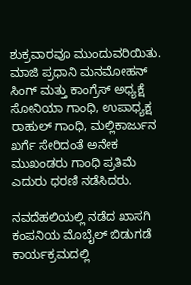ಶುಕ್ರವಾರವೂ ಮುಂದುವರಿಯಿತು. ಮಾಜಿ ಪ್ರಧಾನಿ ಮನಮೋಹನ್ ಸಿಂಗ್ ಮತ್ತು ಕಾಂಗ್ರೆಸ್ ಅಧ್ಯಕ್ಷೆ ಸೋನಿಯಾ ಗಾಂಧಿ, ಉಪಾಧ್ಯಕ್ಷ ರಾಹುಲ್ ಗಾಂಧಿ, ಮಲ್ಲಿಕಾರ್ಜುನ ಖರ್ಗೆ ಸೇರಿದಂತೆ ಅನೇಕ ಮುಖಂಡರು ಗಾಂಧಿ ಪ್ರತಿಮೆ ಎದುರು ಧರಣಿ ನಡೆಸಿದರು.

ನವದೆಹಲಿಯಲ್ಲಿ ನಡೆದ ಖಾಸಗಿ ಕಂಪನಿಯ ಮೊಬೈಲ್ ಬಿಡುಗಡೆ ಕಾರ್ಯಕ್ರಮದಲ್ಲಿ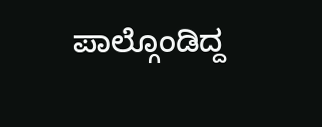ಪಾಲ್ಗೊಂಡಿದ್ದ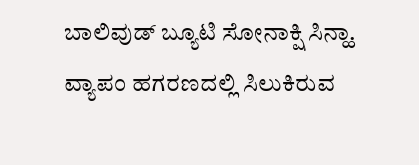ಬಾಲಿವುಡ್ ಬ್ಯೂಟಿ ಸೋನಾಕ್ಷಿ ಸಿನ್ಹಾ. ವ್ಯಾಪಂ ಹಗರಣದಲ್ಲಿ ಸಿಲುಕಿರುವ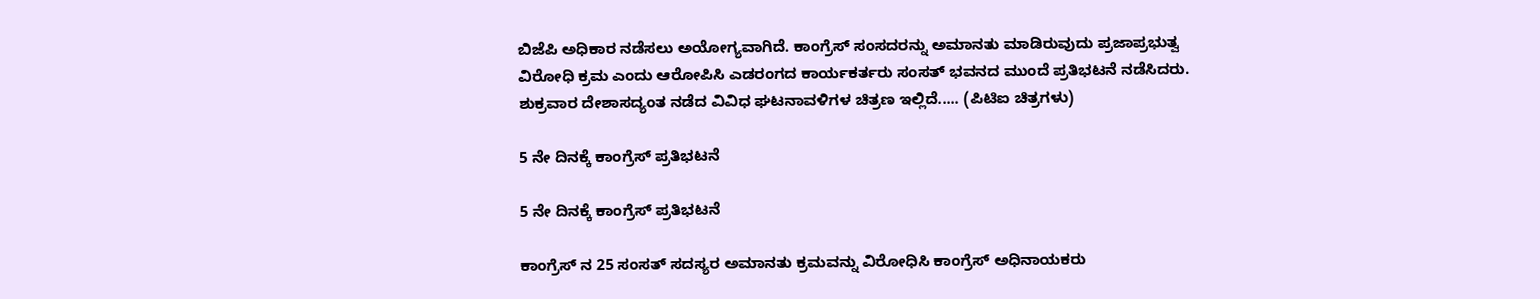ಬಿಜೆಪಿ ಅಧಿಕಾರ ನಡೆಸಲು ಅಯೋಗ್ಯವಾಗಿದೆ. ಕಾಂಗ್ರೆಸ್ ಸಂಸದರನ್ನು ಅಮಾನತು ಮಾಡಿರುವುದು ಪ್ರಜಾಪ್ರಭುತ್ವ ವಿರೋಧಿ ಕ್ರಮ ಎಂದು ಆರೋಪಿಸಿ ಎಡರಂಗದ ಕಾರ್ಯಕರ್ತರು ಸಂಸತ್ ಭವನದ ಮುಂದೆ ಪ್ರತಿಭಟನೆ ನಡೆಸಿದರು. ಶುಕ್ರವಾರ ದೇಶಾಸದ್ಯಂತ ನಡೆದ ವಿವಿಧ ಘಟನಾವಳಿಗಳ ಚಿತ್ರಣ ಇಲ್ಲಿದೆ..... (ಪಿಟಿಐ ಚಿತ್ರಗಳು)

5 ನೇ ದಿನಕ್ಕೆ ಕಾಂಗ್ರೆಸ್ ಪ್ರತಿಭಟನೆ

5 ನೇ ದಿನಕ್ಕೆ ಕಾಂಗ್ರೆಸ್ ಪ್ರತಿಭಟನೆ

ಕಾಂಗ್ರೆಸ್ ನ 25 ಸಂಸತ್ ಸದಸ್ಯರ ಅಮಾನತು ಕ್ರಮವನ್ನು ವಿರೋಧಿಸಿ ಕಾಂಗ್ರೆಸ್ ಅಧಿನಾಯಕರು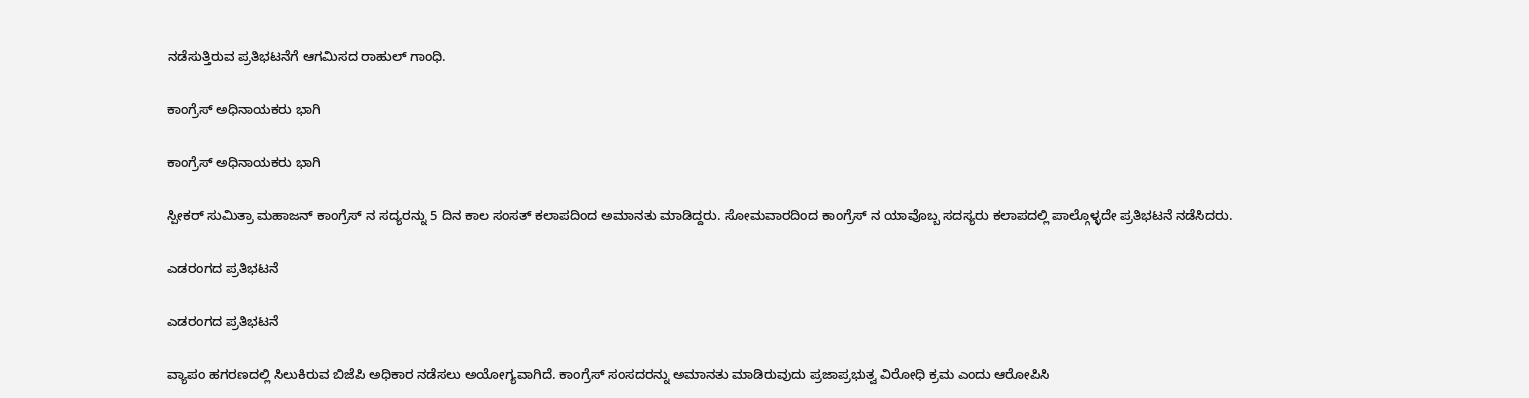ನಡೆಸುತ್ತಿರುವ ಪ್ರತಿಭಟನೆಗೆ ಆಗಮಿಸದ ರಾಹುಲ್ ಗಾಂಧಿ.

ಕಾಂಗ್ರೆಸ್ ಅಧಿನಾಯಕರು ಭಾಗಿ

ಕಾಂಗ್ರೆಸ್ ಅಧಿನಾಯಕರು ಭಾಗಿ

ಸ್ಪೀಕರ್ ಸುಮಿತ್ರಾ ಮಹಾಜನ್ ಕಾಂಗ್ರೆಸ್ ನ ಸದ್ಯರನ್ನು 5 ದಿನ ಕಾಲ ಸಂಸತ್ ಕಲಾಪದಿಂದ ಅಮಾನತು ಮಾಡಿದ್ದರು. ಸೋಮವಾರದಿಂದ ಕಾಂಗ್ರೆಸ್ ನ ಯಾವೊಬ್ಬ ಸದಸ್ಯರು ಕಲಾಪದಲ್ಲಿ ಪಾಲ್ಗೊಳ್ಳದೇ ಪ್ರತಿಭಟನೆ ನಡೆಸಿದರು.

ಎಡರಂಗದ ಪ್ರತಿಭಟನೆ

ಎಡರಂಗದ ಪ್ರತಿಭಟನೆ

ವ್ಯಾಪಂ ಹಗರಣದಲ್ಲಿ ಸಿಲುಕಿರುವ ಬಿಜೆಪಿ ಅಧಿಕಾರ ನಡೆಸಲು ಅಯೋಗ್ಯವಾಗಿದೆ. ಕಾಂಗ್ರೆಸ್ ಸಂಸದರನ್ನು ಅಮಾನತು ಮಾಡಿರುವುದು ಪ್ರಜಾಪ್ರಭುತ್ವ ವಿರೋಧಿ ಕ್ರಮ ಎಂದು ಆರೋಪಿಸಿ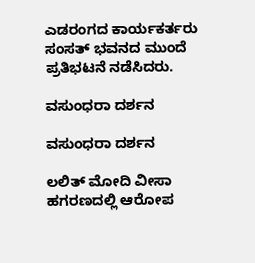ಎಡರಂಗದ ಕಾರ್ಯಕರ್ತರು ಸಂಸತ್ ಭವನದ ಮುಂದೆ ಪ್ರತಿಭಟನೆ ನಡೆಸಿದರು.

ವಸುಂಧರಾ ದರ್ಶನ

ವಸುಂಧರಾ ದರ್ಶನ

ಲಲಿತ್ ಮೋದಿ ವೀಸಾ ಹಗರಣದಲ್ಲಿ ಆರೋಪ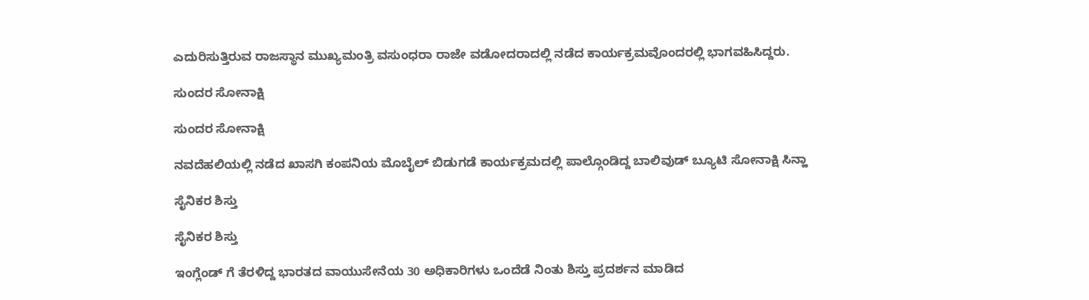ಎದುರಿಸುತ್ತಿರುವ ರಾಜಸ್ಥಾನ ಮುಖ್ಯಮಂತ್ರಿ ವಸುಂಧರಾ ರಾಜೇ ವಡೋದರಾದಲ್ಲಿ ನಡೆದ ಕಾರ್ಯಕ್ರಮವೊಂದರಲ್ಲಿ ಭಾಗವಹಿಸಿದ್ದರು.

ಸುಂದರ ಸೋನಾಕ್ಷಿ

ಸುಂದರ ಸೋನಾಕ್ಷಿ

ನವದೆಹಲಿಯಲ್ಲಿ ನಡೆದ ಖಾಸಗಿ ಕಂಪನಿಯ ಮೊಬೈಲ್ ಬಿಡುಗಡೆ ಕಾರ್ಯಕ್ರಮದಲ್ಲಿ ಪಾಲ್ಗೊಂಡಿದ್ದ ಬಾಲಿವುಡ್ ಬ್ಯೂಟಿ ಸೋನಾಕ್ಷಿ ಸಿನ್ಹಾ

ಸೈನಿಕರ ಶಿಸ್ತು

ಸೈನಿಕರ ಶಿಸ್ತು

ಇಂಗ್ಲೆಂಡ್ ಗೆ ತೆರಳಿದ್ದ ಭಾರತದ ವಾಯುಸೇನೆಯ 30 ಅಧಿಕಾರಿಗಳು ಒಂದೆಡೆ ನಿಂತು ಶಿಸ್ತು ಪ್ರದರ್ಶನ ಮಾಡಿದ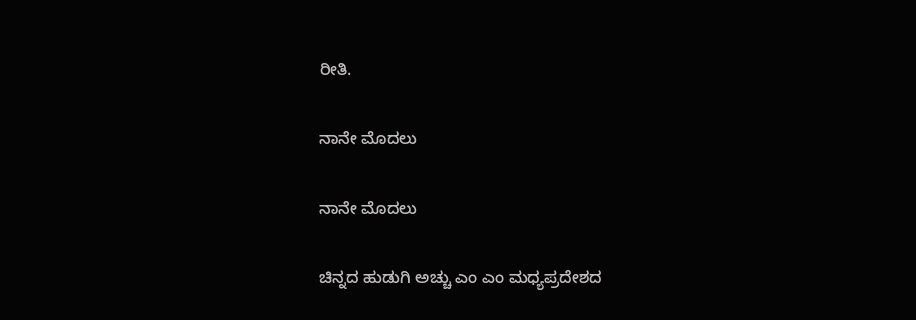ರೀತಿ.

ನಾನೇ ಮೊದಲು

ನಾನೇ ಮೊದಲು

ಚಿನ್ನದ ಹುಡುಗಿ ಅಚ್ಚು ಎಂ ಎಂ ಮಧ್ಯಪ್ರದೇಶದ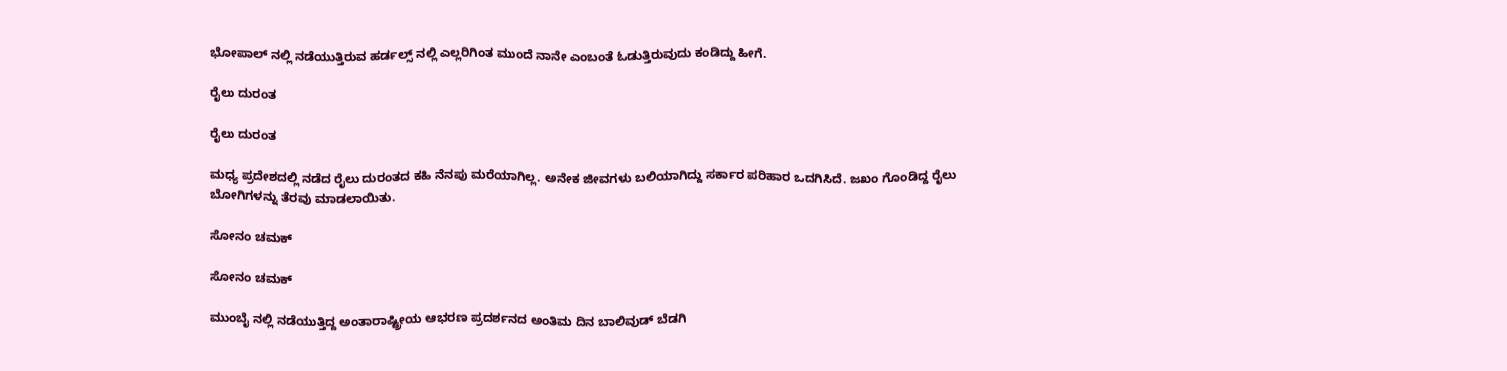ಭೋಪಾಲ್ ನಲ್ಲಿ ನಡೆಯುತ್ತಿರುವ ಹರ್ಡಲ್ಸ್ ನಲ್ಲಿ ಎಲ್ಲರಿಗಿಂತ ಮುಂದೆ ನಾನೇ ಎಂಬಂತೆ ಓಡುತ್ತಿರುವುದು ಕಂಡಿದ್ದು ಹೀಗೆ.

ರೈಲು ದುರಂತ

ರೈಲು ದುರಂತ

ಮಧ್ಯ ಪ್ರದೇಶದಲ್ಲಿ ನಡೆದ ರೈಲು ದುರಂತದ ಕಹಿ ನೆನಪು ಮರೆಯಾಗಿಲ್ಲ. ಅನೇಕ ಜೀವಗಳು ಬಲಿಯಾಗಿದ್ದು ಸರ್ಕಾರ ಪರಿಹಾರ ಒದಗಿಸಿದೆ. ಜಖಂ ಗೊಂಡಿದ್ದ ರೈಲು ಬೋಗಿಗಳನ್ನು ತೆರವು ಮಾಡಲಾಯಿತು.

ಸೋನಂ ಚಮಕ್

ಸೋನಂ ಚಮಕ್

ಮುಂಬೈ ನಲ್ಲಿ ನಡೆಯುತ್ತಿದ್ದ ಅಂತಾರಾಷ್ಟ್ರೀಯ ಆಭರಣ ಪ್ರದರ್ಶನದ ಅಂತಿಮ ದಿನ ಬಾಲಿವುಡ್ ಬೆಡಗಿ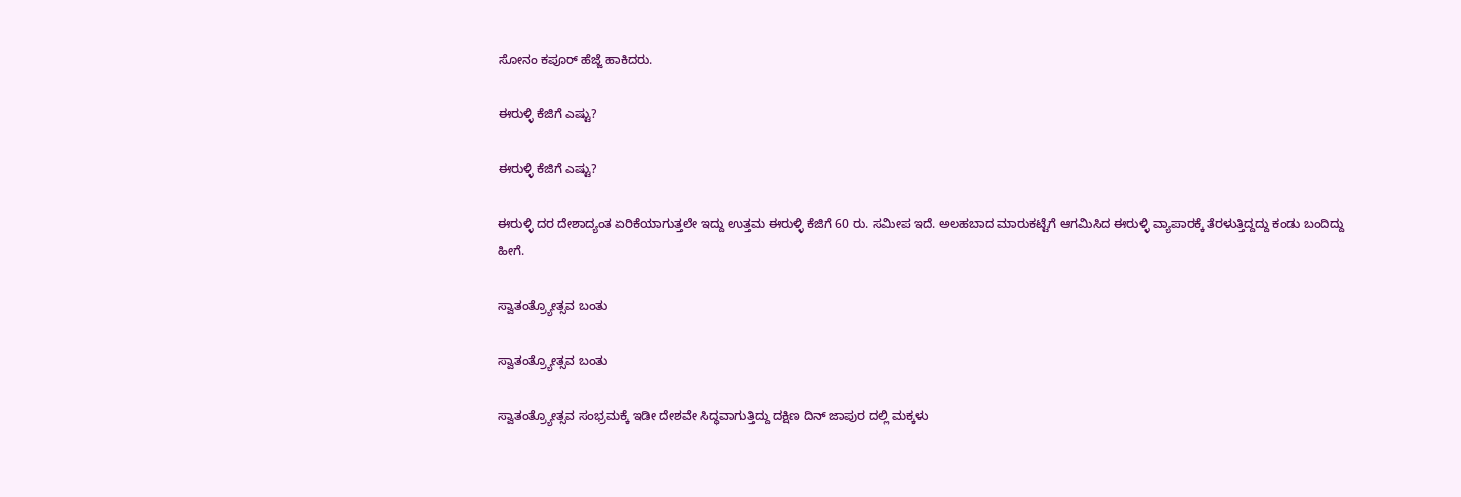ಸೋನಂ ಕಪೂರ್ ಹೆಜ್ಜೆ ಹಾಕಿದರು.

ಈರುಳ್ಳಿ ಕೆಜಿಗೆ ಎಷ್ಟು?

ಈರುಳ್ಳಿ ಕೆಜಿಗೆ ಎಷ್ಟು?

ಈರುಳ್ಳಿ ದರ ದೇಶಾದ್ಯಂತ ಏರಿಕೆಯಾಗುತ್ತಲೇ ಇದ್ದು ಉತ್ತಮ ಈರುಳ್ಳಿ ಕೆಜಿಗೆ 60 ರು. ಸಮೀಪ ಇದೆ. ಅಲಹಬಾದ ಮಾರುಕಟ್ಟೆಗೆ ಆಗಮಿಸಿದ ಈರುಳ್ಳಿ ವ್ಯಾಪಾರಕ್ಕೆ ತೆರಳುತ್ತಿದ್ದದ್ದು ಕಂಡು ಬಂದಿದ್ದು ಹೀಗೆ.

ಸ್ವಾತಂತ್ರ್ಯೋತ್ಸವ ಬಂತು

ಸ್ವಾತಂತ್ರ್ಯೋತ್ಸವ ಬಂತು

ಸ್ವಾತಂತ್ರ್ಯೋತ್ಸವ ಸಂಭ್ರಮಕ್ಕೆ ಇಡೀ ದೇಶವೇ ಸಿದ್ಧವಾಗುತ್ತಿದ್ದು ದಕ್ಷಿಣ ದಿನ್ ಜಾಪುರ ದಲ್ಲಿ ಮಕ್ಕಳು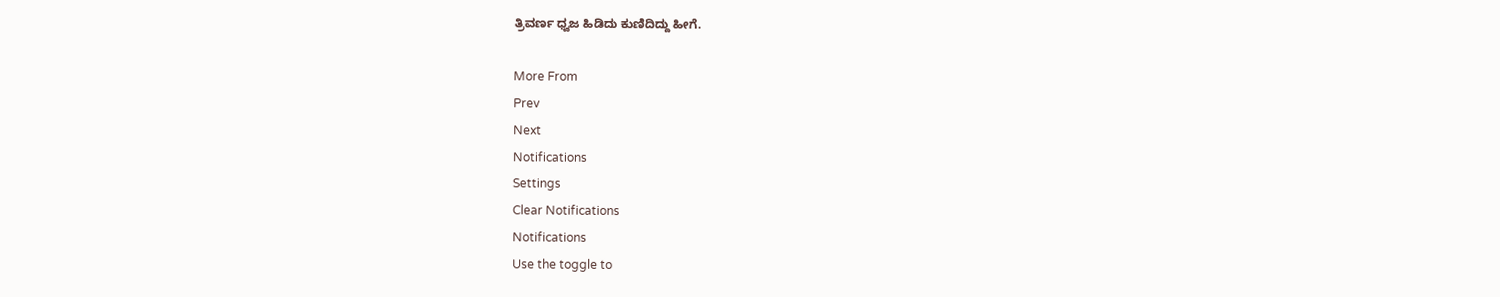ತ್ರಿವರ್ಣ ಧ್ವಜ ಹಿಡಿದು ಕುಣಿದಿದ್ದು ಹೀಗೆ.

More From
Prev
Next
Notifications
Settings
Clear Notifications
Notifications
Use the toggle to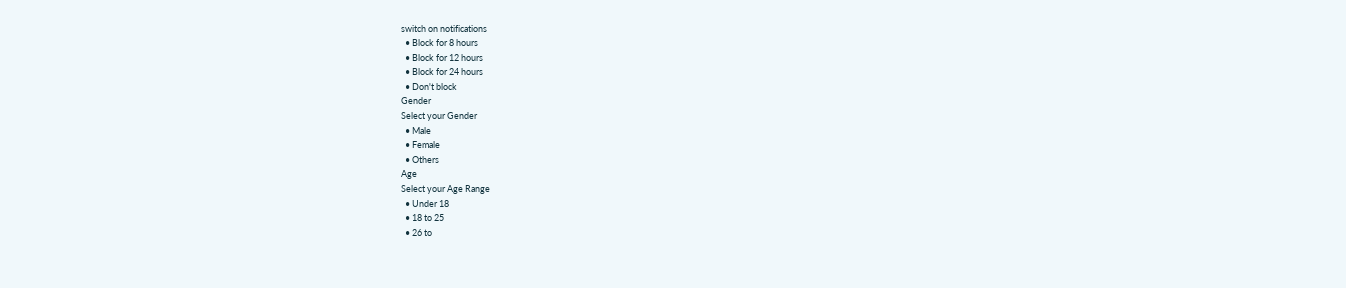switch on notifications
  • Block for 8 hours
  • Block for 12 hours
  • Block for 24 hours
  • Don't block
Gender
Select your Gender
  • Male
  • Female
  • Others
Age
Select your Age Range
  • Under 18
  • 18 to 25
  • 26 to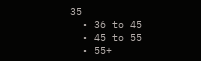35
  • 36 to 45
  • 45 to 55
  • 55+